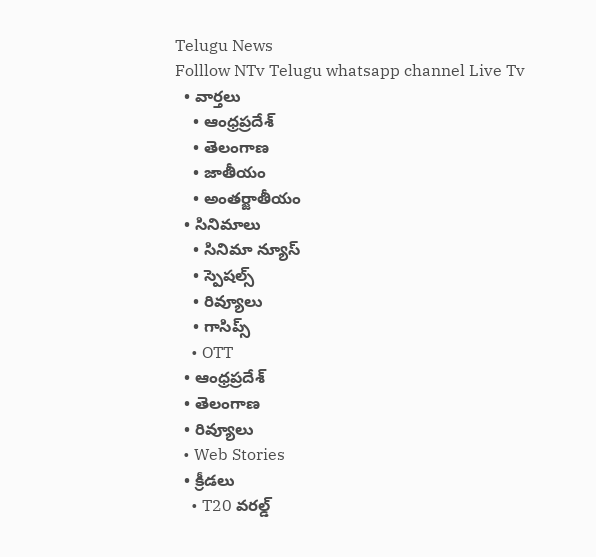Telugu News
Folllow NTv Telugu whatsapp channel Live Tv
  • వార్తలు
    • ఆంధ్రప్రదేశ్
    • తెలంగాణ
    • జాతీయం
    • అంతర్జాతీయం
  • సినిమాలు
    • సినిమా న్యూస్
    • స్పెషల్స్
    • రివ్యూలు
    • గాసిప్స్
    • OTT
  • ఆంధ్రప్రదేశ్
  • తెలంగాణ
  • రివ్యూలు
  • Web Stories
  • క్రీడలు
    • T20 వరల్డ్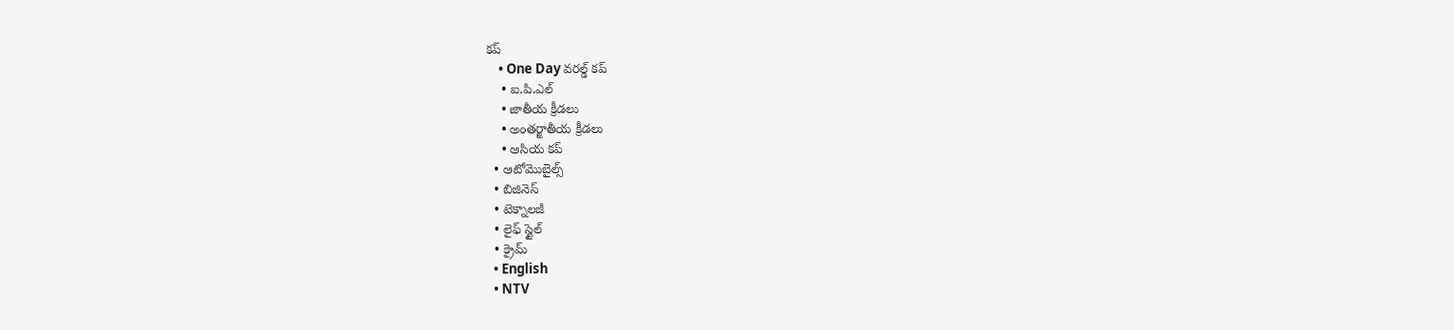కప్
    • One Day వరల్డ్ కప్
    • ఐ.పి.ఎల్
    • జాతీయ క్రీడలు
    • అంతర్జాతీయ క్రీడలు
    • ఆసియ కప్
  • ఆటోమొబైల్స్
  • బిజినెస్‌
  • టెక్నాలజీ
  • లైఫ్ స్టైల్
  • క్రైమ్
  • English
  • NTV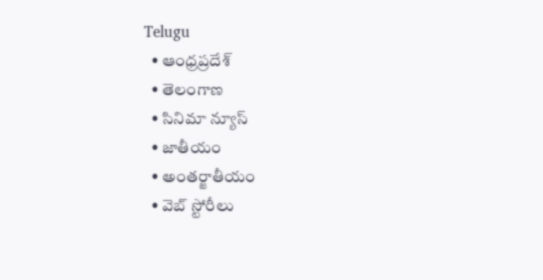Telugu
  • ఆంధ్రప్రదేశ్
  • తెలంగాణ
  • సినిమా న్యూస్
  • జాతీయం
  • అంతర్జాతీయం
  • వెబ్ స్టోరీలు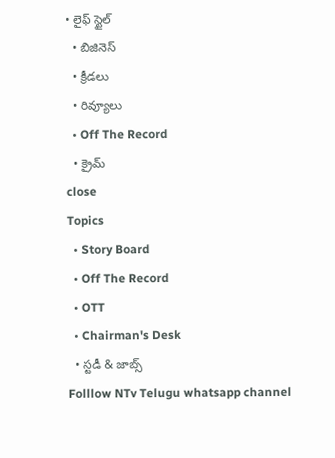• లైఫ్ స్టైల్
  • బిజినెస్‌
  • క్రీడలు
  • రివ్యూలు
  • Off The Record
  • క్రైమ్
close
Topics
  • Story Board
  • Off The Record
  • OTT
  • Chairman's Desk
  • స్టడీ & జాబ్స్
Folllow NTv Telugu whatsapp channel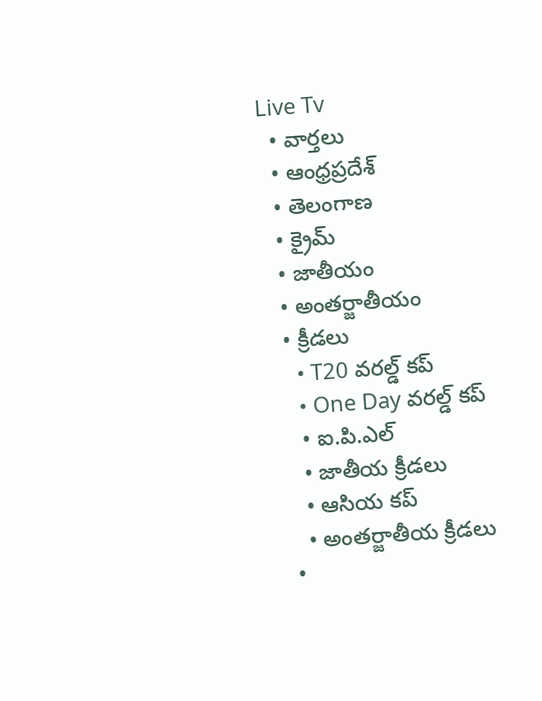Live Tv
  • వార్తలు
  • ఆంధ్రప్రదేశ్
  • తెలంగాణ
  • క్రైమ్
  • జాతీయం
  • అంతర్జాతీయం
  • క్రీడలు
    • T20 వరల్డ్ కప్
    • One Day వరల్డ్ కప్
    • ఐ.పి.ఎల్
    • జాతీయ క్రీడలు
    • ఆసియ కప్
    • అంతర్జాతీయ క్రీడలు
  •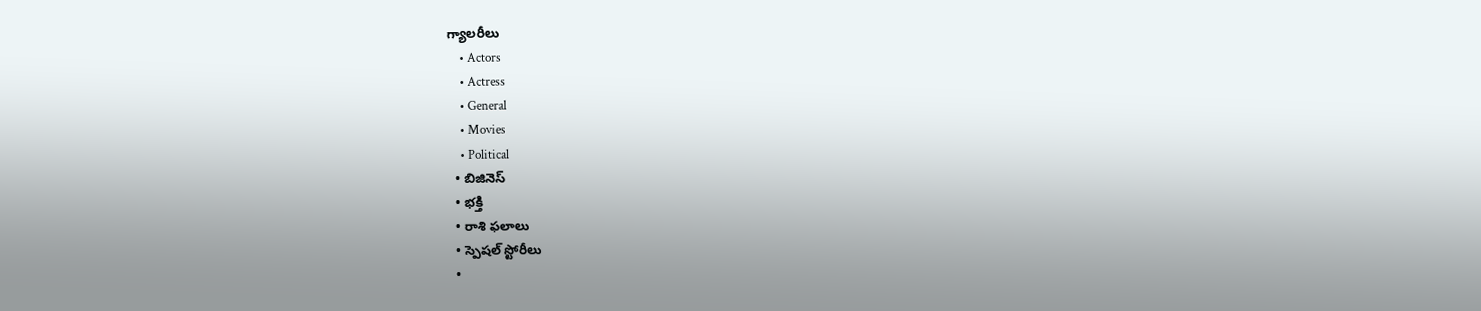గ్యాలరీలు
    • Actors
    • Actress
    • General
    • Movies
    • Political
  • బిజినెస్‌
  • భక్తి
  • రాశి ఫలాలు
  • స్పెషల్‌ స్టోరీలు
  •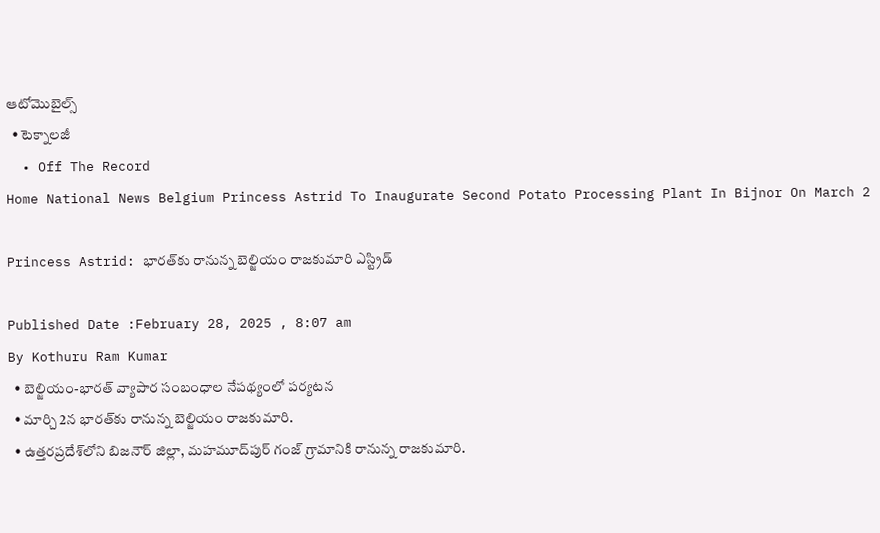ఆటోమొబైల్స్
  • టెక్నాలజీ
  • Off The Record
Home National News Belgium Princess Astrid To Inaugurate Second Potato Processing Plant In Bijnor On March 2

Princess Astrid: భారత్‌కు రానున్న బెల్జియం రాజకుమారి ఎస్ట్రిడ్

Published Date :February 28, 2025 , 8:07 am
By Kothuru Ram Kumar
  • బెల్జియం-భారత్ వ్యాపార సంబంధాల నేపథ్యంలో పర్యటన
  • మార్చి 2న భారత్‌కు రానున్న బెల్జియం రాజకుమారి.
  • ఉత్తరప్రదేశ్‌లోని బిజనౌర్ జిల్లా, మహమూద్‌పుర్ గంజ్ గ్రామానికి రానున్న రాజకుమారి.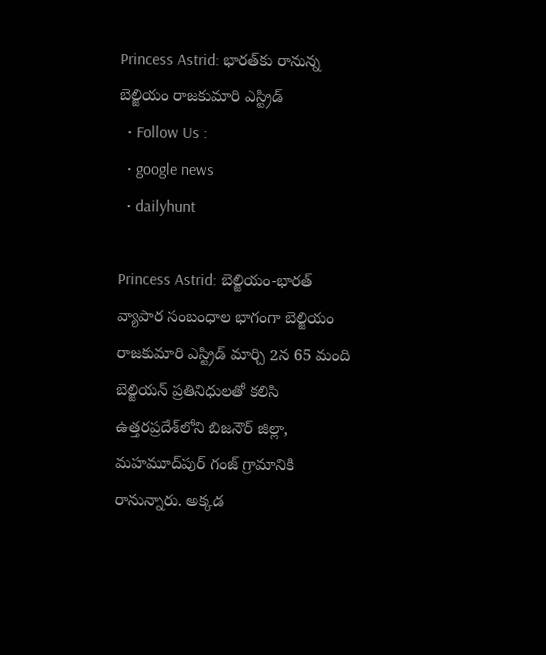Princess Astrid: భారత్‌కు రానున్న బెల్జియం రాజకుమారి ఎస్ట్రిడ్
  • Follow Us :
  • google news
  • dailyhunt

Princess Astrid: బెల్జియం-భారత్ వ్యాపార సంబంధాల భాగంగా బెల్జియం రాజకుమారి ఎస్ట్రిడ్ మార్చి 2న 65 మంది బెల్జియన్ ప్రతినిధులతో కలిసి ఉత్తరప్రదేశ్‌లోని బిజనౌర్ జిల్లా, మహమూద్‌పుర్ గంజ్ గ్రామానికి రానున్నారు. అక్కడ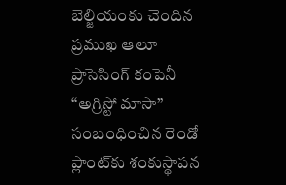బెల్జియం‌కు చెందిన ప్రముఖ ఆలూ ప్రాసెసింగ్ కంపెనీ “అగ్రిస్టో మాసా” సంబంధించిన రెండో ప్లాంట్‌కు శంకుస్థాపన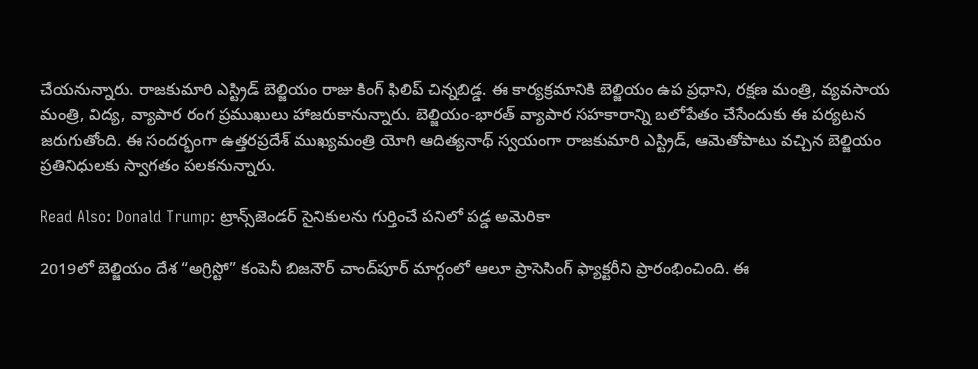చేయనున్నారు. రాజకుమారి ఎస్ట్రిడ్ బెల్జియం రాజు కింగ్ ఫిలిప్ చిన్నబిడ్డ. ఈ కార్యక్రమానికి బెల్జియం ఉప ప్రధాని, రక్షణ మంత్రి, వ్యవసాయ మంత్రి, విద్య, వ్యాపార రంగ ప్రముఖులు హాజరుకానున్నారు. బెల్జియం-భారత్ వ్యాపార సహకారాన్ని బలోపేతం చేసేందుకు ఈ పర్యటన జరుగుతోంది. ఈ సందర్భంగా ఉత్తరప్రదేశ్ ముఖ్యమంత్రి యోగి ఆదిత్యనాథ్ స్వయంగా రాజకుమారి ఎస్ట్రిడ్, ఆమెతోపాటు వచ్చిన బెల్జియం ప్రతినిధులకు స్వాగతం పలకనున్నారు.

Read Also: Donald Trump: ట్రాన్స్‌జెండర్ సైనికులను గుర్తించే పనిలో పడ్డ అమెరికా

2019లో బెల్జియం దేశ “అగ్రిస్టో” కంపెనీ బిజనౌర్ చాంద్‌పూర్ మార్గంలో ఆలూ ప్రాసెసింగ్ ఫ్యాక్టరీని ప్రారంభించింది. ఈ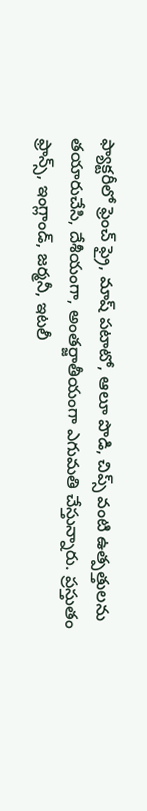ఫ్యాక్టరీలో ఫ్రెంచ్ ఫ్రై, మాష్ పటాటో, ఆలూ పొడి, చిప్స్ వంటి ఉత్పత్తులను తయారుచేసి, దేశీయంగా, అంతర్జాతీయంగా ఎగుమతి చేస్తున్నారు. ప్రస్తుతం ఫ్రాన్స్, ఇంగ్లాండ్, జర్మనీ, ఇటలీ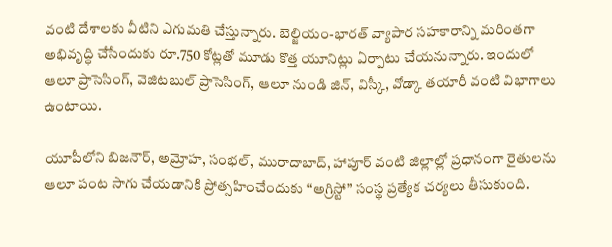వంటి దేశాలకు వీటిని ఎగుమతి చేస్తున్నారు. బెల్జియం-భారత్ వ్యాపార సహకారాన్ని మరింతగా అభివృద్ధి చేసేందుకు రూ.750 కోట్లతో మూడు కొత్త యూనిట్లు ఏర్పాటు చేయనున్నారు. ఇందులో ఆలూ ప్రాసెసింగ్, వెజిటబుల్ ప్రాసెసింగ్, ఆలూ నుండి జిన్, విస్కీ, వోడ్కా తయారీ వంటి విభాగాలు ఉంటాయి.

యూపీలోని బిజనౌర్, అమ్రోహ, సంభల్, మురాదాబాద్, హాపూర్ వంటి జిల్లాల్లో ప్రధానంగా రైతులను ఆలూ పంట సాగు చేయడానికి ప్రోత్సహించేందుకు “అగ్రిస్టో” సంస్థ ప్రత్యేక చర్యలు తీసుకుంది.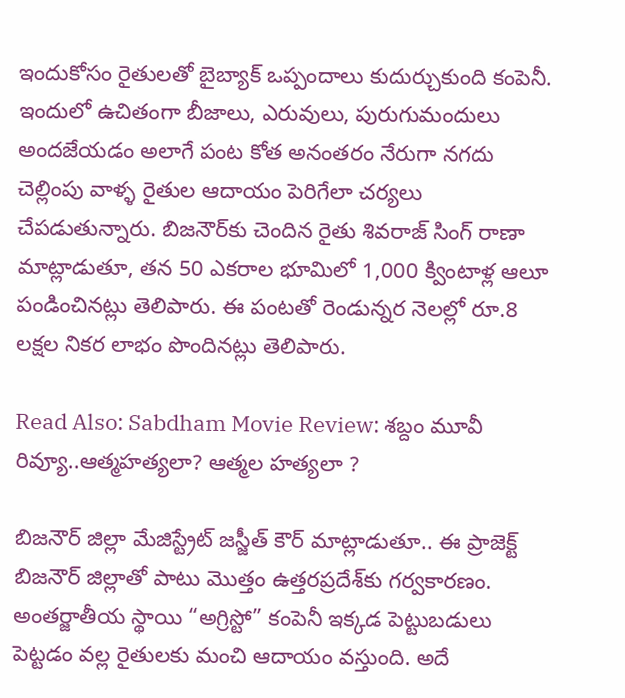ఇందుకోసం రైతులతో బైబ్యాక్ ఒప్పందాలు కుదుర్చుకుంది కంపెనీ. ఇందులో ఉచితంగా బీజాలు, ఎరువులు, పురుగుమందులు అందజేయడం అలాగే పంట కోత అనంతరం నేరుగా నగదు చెల్లింపు వాళ్ళ రైతుల ఆదాయం పెరిగేలా చర్యలు చేపడుతున్నారు. బిజనౌర్‌కు చెందిన రైతు శివరాజ్ సింగ్ రాణా మాట్లాడుతూ, తన 50 ఎకరాల భూమిలో 1,000 క్వింటాళ్ల ఆలూ పండించినట్లు తెలిపారు. ఈ పంటతో రెండున్నర నెలల్లో రూ.8 లక్షల నికర లాభం పొందినట్లు తెలిపారు.

Read Also: Sabdham Movie Review: శబ్దం మూవీ రివ్యూ..ఆత్మహత్యలా? ఆత్మల హత్యలా ?

బిజనౌర్ జిల్లా మేజిస్ట్రేట్ జస్జీత్ కౌర్ మాట్లాడుతూ.. ఈ ప్రాజెక్ట్ బిజనౌర్ జిల్లాతో పాటు మొత్తం ఉత్తరప్రదేశ్‌కు గర్వకారణం. అంతర్జాతీయ స్థాయి “అగ్రిస్టో” కంపెనీ ఇక్కడ పెట్టుబడులు పెట్టడం వల్ల రైతులకు మంచి ఆదాయం వస్తుంది. అదే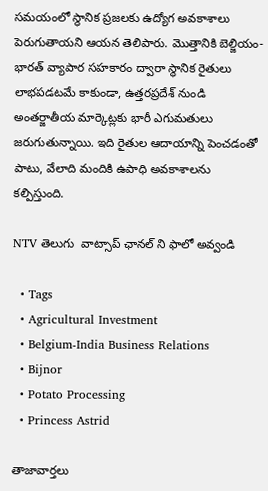సమయంలో స్థానిక ప్రజలకు ఉద్యోగ అవకాశాలు పెరుగుతాయని ఆయన తెలిపారు. మొత్తానికి బెల్జియం-భారత్ వ్యాపార సహకారం ద్వారా స్థానిక రైతులు లాభపడటమే కాకుండా, ఉత్తరప్రదేశ్ నుండి అంతర్జాతీయ మార్కెట్లకు భారీ ఎగుమతులు జరుగుతున్నాయి. ఇది రైతుల ఆదాయాన్ని పెంచడంతో పాటు, వేలాది మందికి ఉపాధి అవకాశాలను కల్పిస్తుంది.

NTV తెలుగు  వాట్సాప్ ఛానల్ ని ఫాలో అవ్వండి

  • Tags
  • Agricultural Investment
  • Belgium-India Business Relations
  • Bijnor
  • Potato Processing
  • Princess Astrid

తాజావార్తలు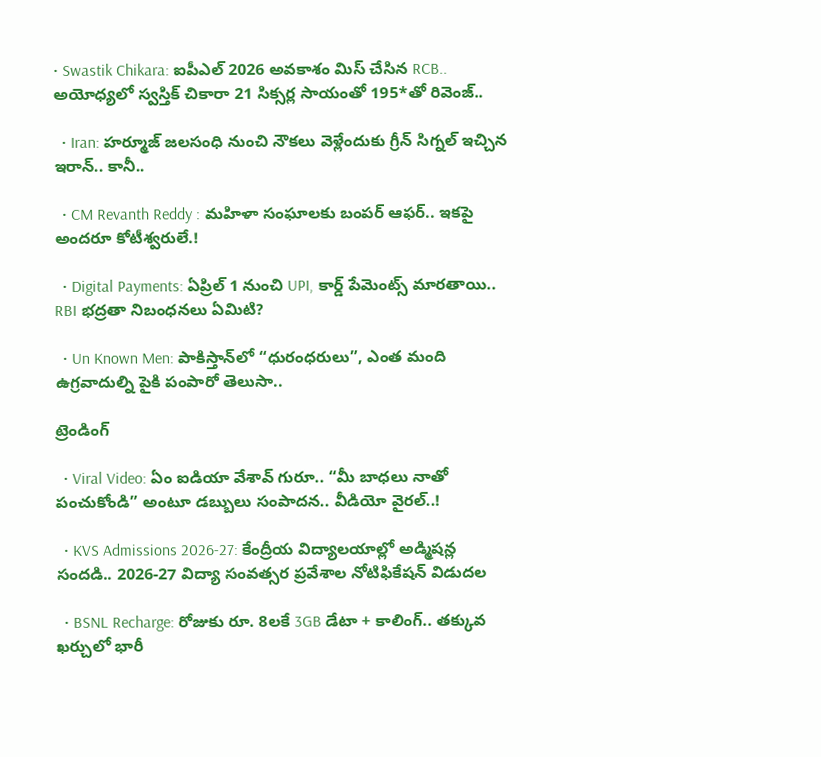• Swastik Chikara: ఐపీఎల్ 2026 అవకాశం మిస్ చేసిన RCB.. అయోధ్యలో స్వస్తిక్ చికారా 21 సిక్సర్ల సాయంతో 195*తో రివెంజ్..

  • Iran: హర్మూజ్ జలసంధి నుంచి నౌకలు వెళ్లేందుకు గ్రీన్ సిగ్నల్ ఇచ్చిన ఇరాన్.. కానీ..

  • CM Revanth Reddy : మహిళా సంఘాలకు బంపర్ ఆఫర్.. ఇకపై అందరూ కోటీశ్వరులే.!

  • Digital Payments: ఏప్రిల్ 1 నుంచి UPI, కార్డ్ పేమెంట్స్ మారతాయి.. RBI భద్రతా నిబంధనలు ఏమిటి?

  • Un Known Men: పాకిస్తాన్‌లో “ధురంధరులు”, ఎంత మంది ఉగ్రవాదుల్ని పైకి పంపారో తెలుసా..

ట్రెండింగ్‌

  • Viral Video: ఏం ఐడియా వేశావ్ గురూ.. “మీ బాధలు నాతో పంచుకోండి” అంటూ డబ్బులు సంపాదన.. వీడియో వైరల్..!

  • KVS Admissions 2026-27: కేంద్రీయ విద్యాలయాల్లో అడ్మిషన్ల సందడి.. 2026-27 విద్యా సంవత్సర ప్రవేశాల నోటిఫికేషన్ విడుదల

  • BSNL Recharge: రోజుకు రూ. 8లకే 3GB డేటా + కాలింగ్.. తక్కువ ఖర్చులో భారీ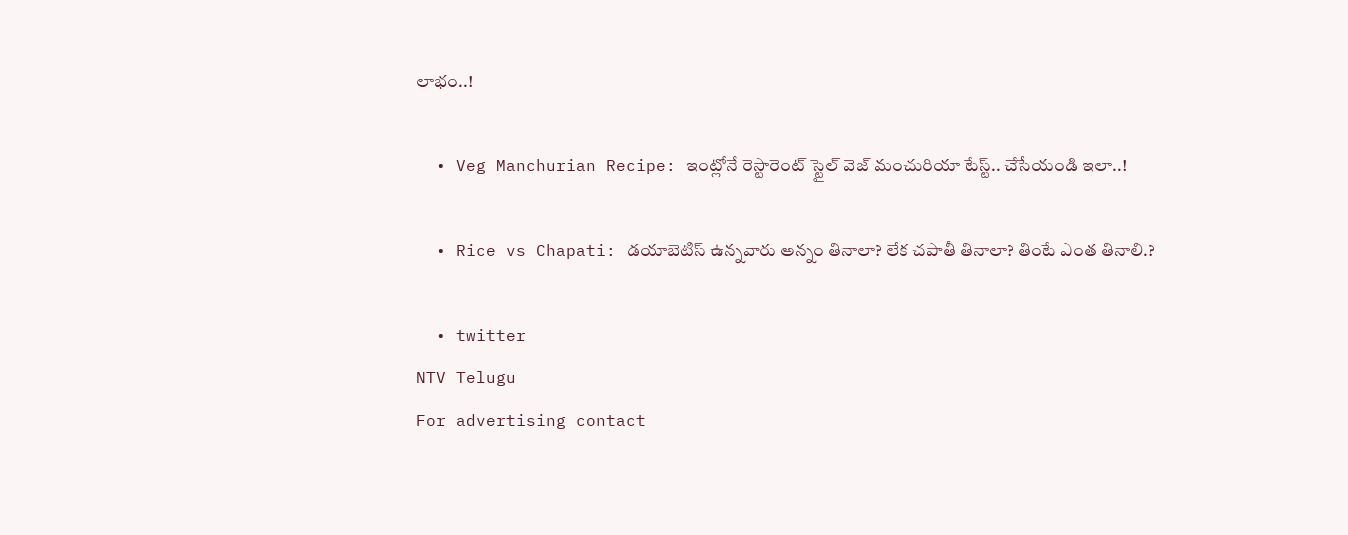లాభం..!

  • Veg Manchurian Recipe: ఇంట్లోనే రెస్టారెంట్ స్టైల్ వెజ్ మంచురియా టేస్ట్.. చేసేయండి ఇలా..!

  • Rice vs Chapati: డయాబెటిస్ ఉన్నవారు అన్నం తినాలా? లేక చపాతీ తినాలా? తింటే ఎంత తినాలి.?

  • twitter
NTV Telugu
For advertising contact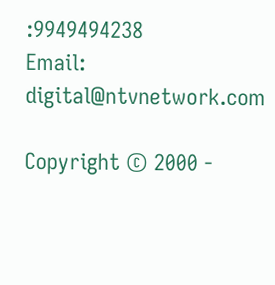:9949494238
Email: digital@ntvnetwork.com

Copyright © 2000 -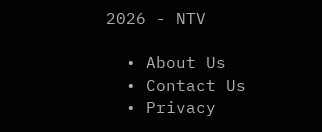2026 - NTV

  • About Us
  • Contact Us
  • Privacy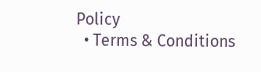Policy
  • Terms & Conditions